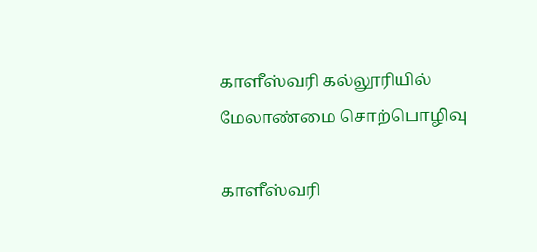காளீஸ்வரி கல்லூரியில் மேலாண்மை சொற்பொழிவு

காளீஸ்வரி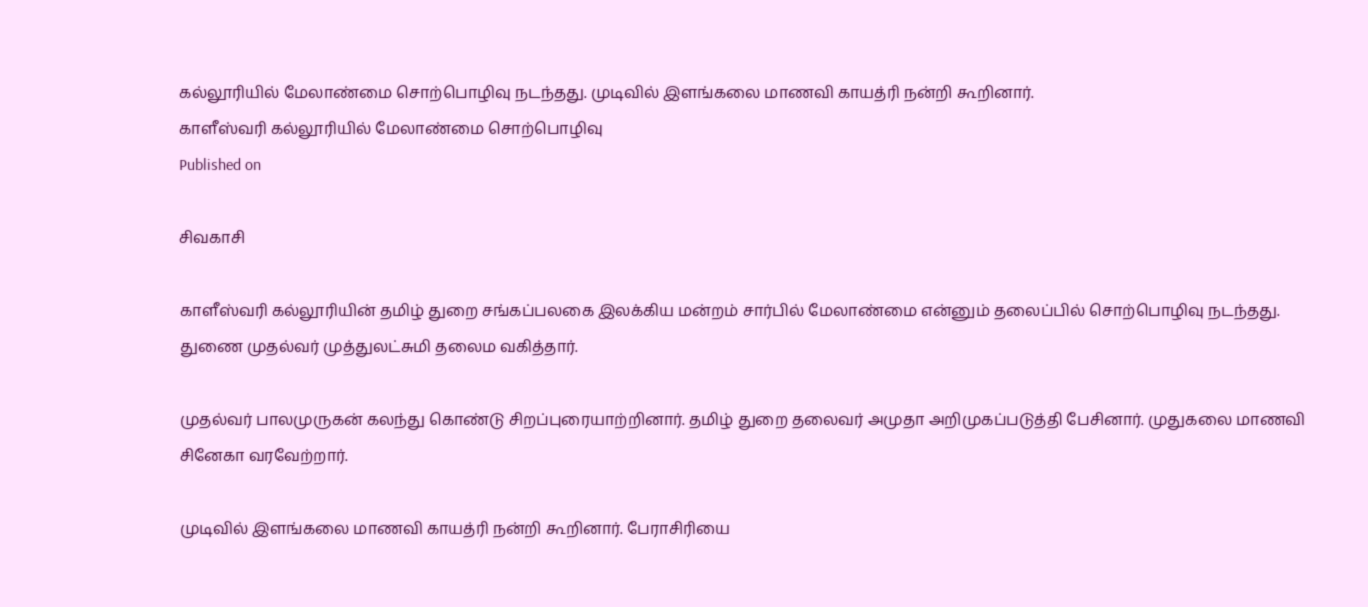கல்லூரியில் மேலாண்மை சொற்பொழிவு நடந்தது. முடிவில் இளங்கலை மாணவி காயத்ரி நன்றி கூறினார்.
காளீஸ்வரி கல்லூரியில் மேலாண்மை சொற்பொழிவு
Published on

சிவகாசி

காளீஸ்வரி கல்லூரியின் தமிழ் துறை சங்கப்பலகை இலக்கிய மன்றம் சார்பில் மேலாண்மை என்னும் தலைப்பில் சொற்பொழிவு நடந்தது. துணை முதல்வர் முத்துலட்சுமி தலைம வகித்தார்.

முதல்வர் பாலமுருகன் கலந்து கொண்டு சிறப்புரையாற்றினார். தமிழ் துறை தலைவர் அமுதா அறிமுகப்படுத்தி பேசினார். முதுகலை மாணவி சினேகா வரவேற்றார்.

முடிவில் இளங்கலை மாணவி காயத்ரி நன்றி கூறினார். பேராசிரியை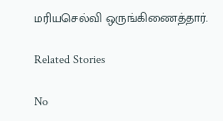மரியசெல்வி ஒருங்கிணைத்தார்.

Related Stories

No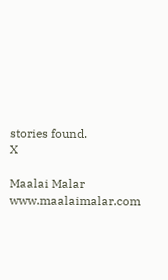stories found.
X

Maalai Malar
www.maalaimalar.com